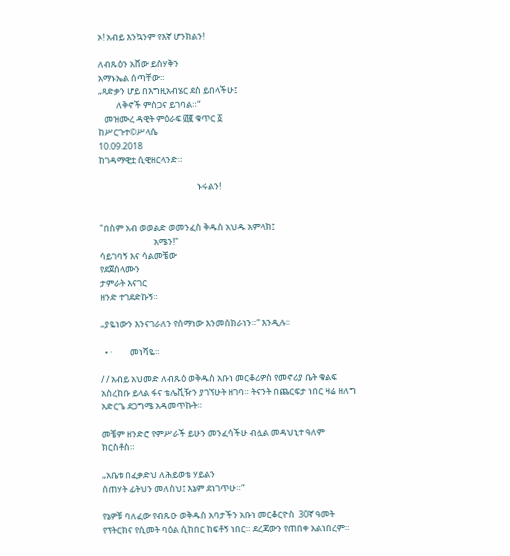ኦ! አብይ እንኳንም የእኛ ሆንክልን!

ለብጹዕን አቨው ይስሃቅን
አማኑኤል ሰጣቸው።
„ጻድቃን ሆይ በእግዚአብሄር ደስ ይበላችሁ፤
         ለቅኖች ምስጋና ይገባል።“
   መዝሙረ ዳዊት ምዕራፍ ፴፪ ቁጥር ፩
ከሥርጉተ©ሥላሴ
10.09.2018
ከገዳማዊቷ ሲዊዘርላንድ።

                                                 ኑሩልን!


"በስም አብ ወወልድ ወመንፈስ ቅዱስ አህዱ አምላክ፤
                           አሜን!"
ሳይገባኝ እና ሳልመቼው
የደጀሰላሙን
ታምራት እናገር
ዘንድ ተገደድኩኝ።

„ያዬነውን እንናገራለን የሰማነው እንመሰክራነን።“ እንዲሉ፡፡

  • ·         መነሻዬ።

/ / አብይ አህመድ ለብጹዕ ወቅዱስ አቡነ መርቆሪዎስ የመኖሪያ ቤት ቁልፍ አስረከቡ ይላል ፋና ቴሌቪዥን ያገኘሁት ዘገባ። ትናንት በጨርፍታ ነበር ዛሬ ዘለግ አድርጌ ደጋግሜ አዳመጥኩት።

መቼም ዘንድሮ የምሥራች ይሁን መንፈሳችሁ ብሏል መዳህኒተ ዓለም ክርስቶስ።

„አቤቱ በፈቃድህ ለሕይወቴ ሃይልን
ሰጠሃት ፊትህን መለስህ፤ እኔም ደነገጥሁ።“

የኔዎቹ ባለፈው የብጹዑ ወቅዱስ አባታችን አቡነ መርቆርዮስ  30ኛ ዓመት የፕትርክና የሲመት ባዕል ሲከበር ከፍቶኝ ነበር። ደረጃውን የጠበቀ አልነበረም።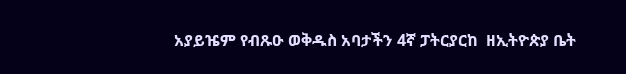አያይዤም የብጹዑ ወቅዱስ አባታችን 4ኛ ፓትርያርከ  ዘኢትዮጵያ ቤት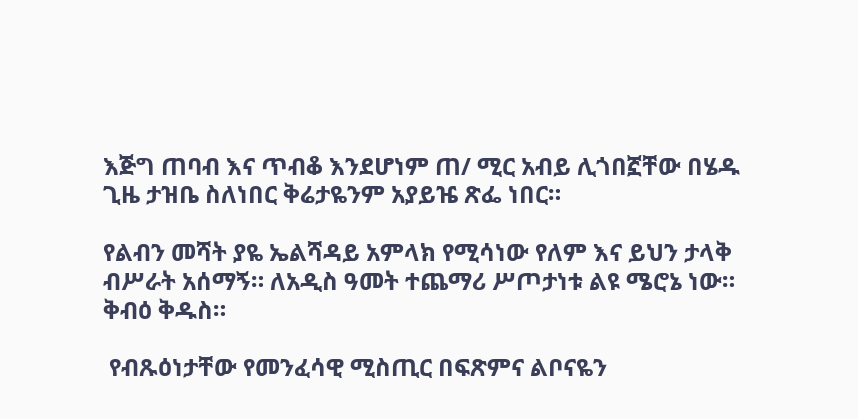እጅግ ጠባብ እና ጥብቆ እንደሆነም ጠ/ ሚር አብይ ሊጎበኟቸው በሄዱ ጊዜ ታዝቤ ስለነበር ቅሬታዬንም አያይዤ ጽፌ ነበር።

የልብን መሻት ያዬ ኤልሻዳይ አምላክ የሚሳነው የለም እና ይህን ታላቅ ብሥራት አሰማኝ። ለአዲስ ዓመት ተጨማሪ ሥጦታነቱ ልዩ ሜሮኔ ነው። ቅብዕ ቅዱስ።

 የብጹዕነታቸው የመንፈሳዊ ሚስጢር በፍጽምና ልቦናዬን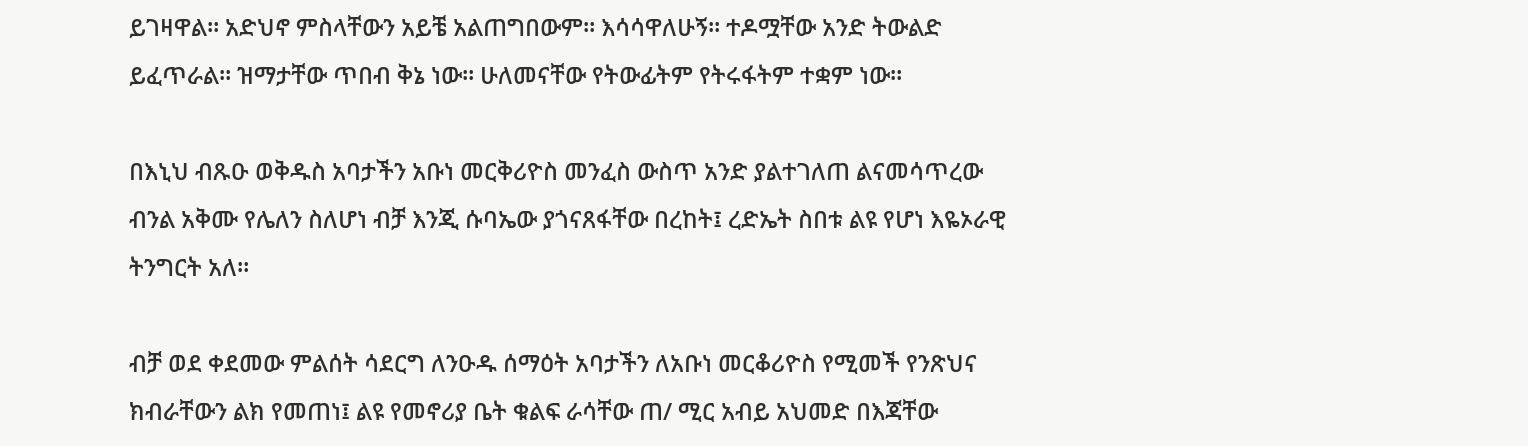ይገዛዋል። አድህኖ ምስላቸውን አይቼ አልጠግበውም። እሳሳዋለሁኝ። ተዶሟቸው አንድ ትውልድ ይፈጥራል። ዝማታቸው ጥበብ ቅኔ ነው። ሁለመናቸው የትውፊትም የትሩፋትም ተቋም ነው።

በእኒህ ብጹዑ ወቅዱስ አባታችን አቡነ መርቅሪዮስ መንፈስ ውስጥ አንድ ያልተገለጠ ልናመሳጥረው ብንል አቅሙ የሌለን ስለሆነ ብቻ እንጂ ሱባኤው ያጎናጸፋቸው በረከት፤ ረድኤት ስበቱ ልዩ የሆነ እዬኦራዊ ትንግርት አለ።

ብቻ ወደ ቀደመው ምልሰት ሳደርግ ለንዑዱ ሰማዕት አባታችን ለአቡነ መርቆሪዮስ የሚመች የንጽህና ክብራቸውን ልክ የመጠነ፤ ልዩ የመኖሪያ ቤት ቁልፍ ራሳቸው ጠ/ ሚር አብይ አህመድ በእጃቸው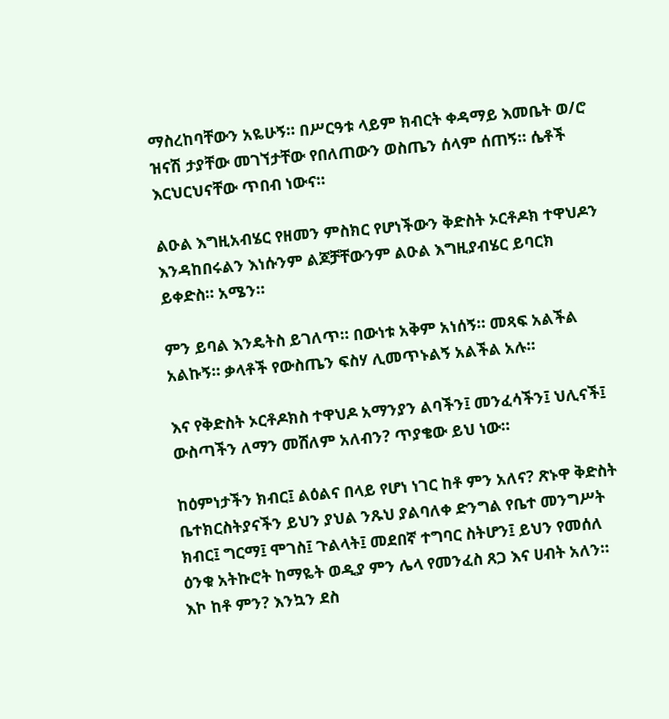ማስረከባቸውን አዬሁኝ። በሥርዓቱ ላይም ክብርት ቀዳማይ እመቤት ወ/ሮ ዝናሽ ታያቸው መገኘታቸው የበለጠውን ወስጤን ሰላም ሰጠኝ። ሴቶች እርህርህናቸው ጥበብ ነውና።

ልዑል እግዚአብሄር የዘመን ምስክር የሆነችውን ቅድስት ኦርቶዶክ ተዋህዶን እንዳከበሩልን እነሱንም ልጆቻቸውንም ልዑል እግዚያብሄር ይባርክ ይቀድስ። አሜን።

ምን ይባል እንዴትስ ይገለጥ። በውነቱ አቅም አነሰኝ። መጻፍ አልችል አልኩኝ። ቃላቶች የውስጤን ፍስሃ ሊመጥኑልኝ አልችል አሉ።

እና የቅድስት ኦርቶዶክስ ተዋህዶ አማንያን ልባችን፤ መንፈሳችን፤ ህሊናች፤ ውስጣችን ለማን መሸለም አለብን? ጥያቄው ይህ ነው።

ከዕምነታችን ክብር፤ ልዕልና በላይ የሆነ ነገር ከቶ ምን አለና? ጽኑዋ ቅድስት ቤተክርስትያናችን ይህን ያህል ንጹህ ያልባለቀ ድንግል የቤተ መንግሥት ክብር፤ ግርማ፤ ሞገስ፤ ጉልላት፤ መደበኛ ተግባር ስትሆን፤ ይህን የመሰለ ዕንቁ አትኩሮት ከማዬት ወዲያ ምን ሌላ የመንፈስ ጸጋ እና ሀብት አለን። እኮ ከቶ ምን? እንኳን ደስ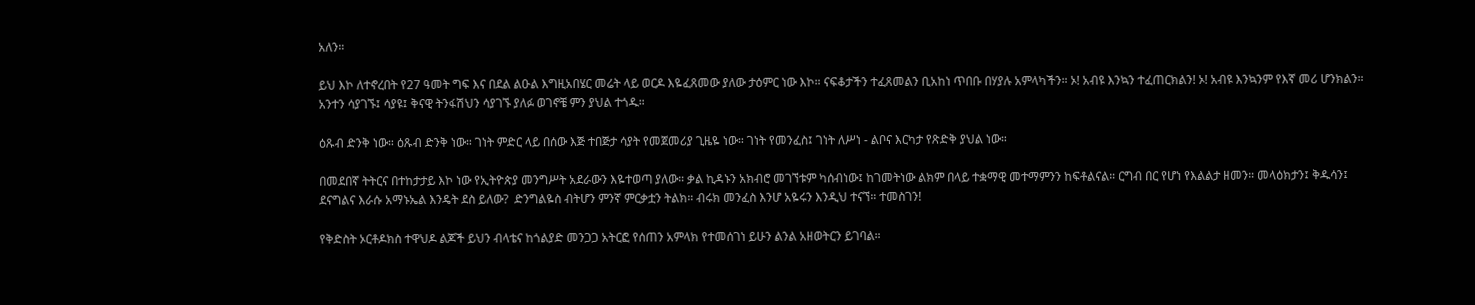አለን።

ይህ እኮ ለተኖረበት የ27 ዓመት ግፍ እና በደል ልዑል እግዚአበሄር መሬት ላይ ወርዶ እዬፈጸመው ያለው ታዕምር ነው እኮ። ናፍቆታችን ተፈጸመልን ቢአከነ ጥበቡ በሃያሉ አምላካችን። ኦ! አብዩ እንኳን ተፈጠርክልን! ኦ! አብዩ እንኳንም የእኛ መሪ ሆንክልን። አንተን ሳያገኙ፤ ሳያዩ፤ ቅናዊ ትንፋሽህን ሳያገኙ ያለፉ ወገኖቼ ምን ያህል ተጎዱ።

ዕጹብ ድንቅ ነው። ዕጹብ ድንቅ ነው። ገነት ምድር ላይ በሰው እጅ ተበጅታ ሳያት የመጀመሪያ ጊዜዬ ነው። ገነት የመንፈስ፤ ገነት ለሥነ - ልቦና እርካታ የጽድቅ ያህል ነው።

በመደበኛ ትትርና በተከታታይ እኮ ነው የኢትዮጵያ መንግሥት አደራውን እዬተወጣ ያለው። ቃል ኪዳኑን አክብሮ መገኘቱም ካሰብነው፤ ከገመትነው ልክም በላይ ተቋማዊ መተማምንን ከፍቶልናል። ርግብ በር የሆነ የእልልታ ዘመን። መላዕክታን፤ ቅዱሳን፤ ደናግልና እራሱ አማኑኤል እንዴት ደስ ይለው?  ድንግልዬስ ብትሆን ምንኛ ምርቃቷን ትልክ። ብሩክ መንፈስ እንሆ አዬሩን እንዲህ ተናኘ። ተመስገን!

የቅድስት ኦርቶዶክስ ተዋህዶ ልጆች ይህን ብላቴና ከጎልያድ መንጋጋ አትርፎ የሰጠን አምላክ የተመሰገነ ይሁን ልንል አዘወትርን ይገባል።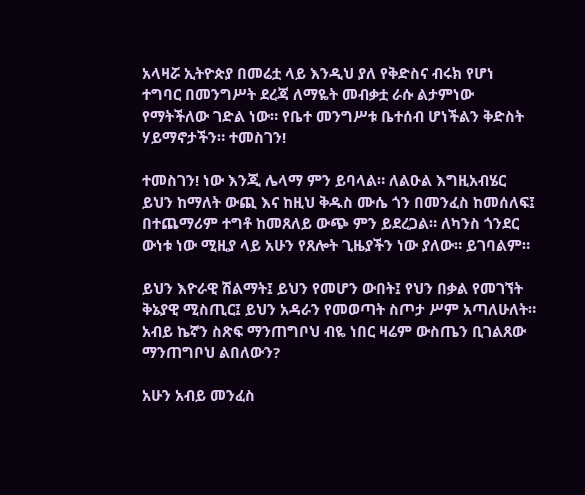አላዛሯ ኢትዮጵያ በመሬቷ ላይ እንዲህ ያለ የቅድስና ብሩክ የሆነ ተግባር በመንግሥት ደረጃ ለማዬት መብቃቷ ራሱ ልታምነው የማትችለው ገድል ነው። የቤተ መንግሥቱ ቤተሰብ ሆነችልን ቅድስት ሃይማኖታችን። ተመስገን!

ተመስገን! ነው እንጂ ሌላማ ምን ይባላል። ለልዑል እግዚአብሄር ይህን ከማለት ውጪ እና ከዚህ ቅዱስ ሙሴ ጎን በመንፈስ ከመሰለፍ፤ በተጨማሪም ተግቶ ከመጸለይ ውጭ ምን ይደረጋል። ለካንስ ጎንደር ውነቱ ነው ሚዚያ ላይ አሁን የጸሎት ጊዜያችን ነው ያለው። ይገባልም።

ይህን እዮራዊ ሽልማት፤ ይህን የመሆን ውበት፤ የህን በቃል የመገኘት ቅኔያዊ ሚስጢር፤ ይህን አዳራን የመወጣት ስጦታ ሥም አጣለሁለት። አብይ ኬኛን ስጽፍ ማንጠግቦህ ብዬ ነበር ዛሬም ውስጤን ቢገልጸው ማንጠግቦህ ልበለውን?

አሁን አብይ መንፈስ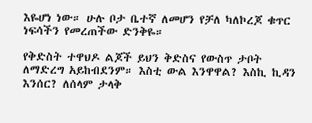እዬሆነ ነው። ሁሉ ቦታ ቤተኛ ለመሆን የቻለ ካለኮረጆ ቁጥር ነፍሳችን የመረጠችው ድንቅዬ።

የቅድስት ተዋህዶ ልጆች ይህን ቅድስና የውስጥ ታቦት ለማድረግ አይከብደንም። እስቲ ውል እንዋዋል? እስኪ ኪዳን እንሰር? ለሰላም ታላቅ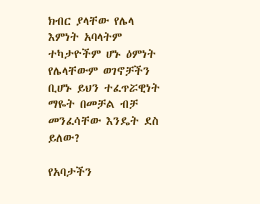ክብር ያላቸው የሌላ እምነት አባላትም ተካታዮችም ሆኑ ዕምነት የሌላቸውም ወገኖቻችን ቢሆኑ ይህን ተፈጥሯዊነት ማዬት በመቻል ብቻ መንፈሳቸው እንዴት ደስ ይለው?

የአባታችን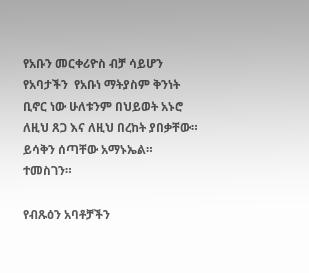የአቡን መርቀሪዮስ ብቻ ሳይሆን የአባታችን  የአቡነ ማትያስም ቅንነት ቢኖር ነው ሁለቱንም በህይወት አኑሮ ለዚህ ጸጋ እና ለዚህ በረከት ያበቃቸው። ይሳቅን ሰጣቸው አማኑኤል። ተመስገን።

የብጹዕን አባቶቻችን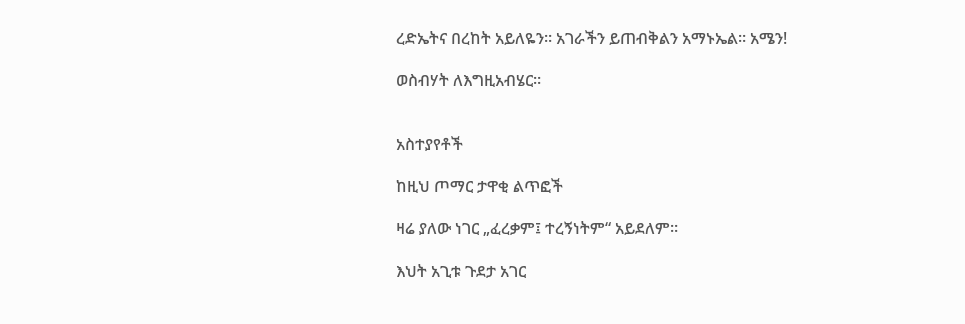ረድኤትና በረከት አይለዬን። አገራችን ይጠብቅልን አማኑኤል። አሜን!

ወስብሃት ለእግዚአብሄር።


አስተያየቶች

ከዚህ ጦማር ታዋቂ ልጥፎች

ዛሬ ያለው ነገር „ፈረቃም፤ ተረኝነትም“ አይደለም።

እህት አጊቱ ጉደታ አገር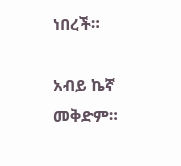ነበረች።

አብይ ኬኛ መቅድም።